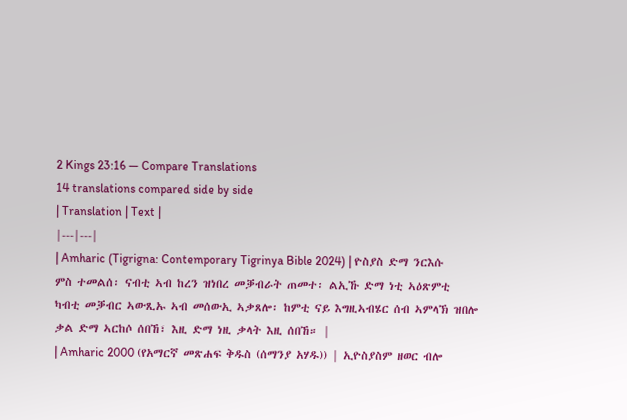2 Kings 23:16 — Compare Translations
14 translations compared side by side
| Translation | Text |
|---|---|
| Amharic (Tigrigna: Contemporary Tigrinya Bible 2024) | ዮስያስ ድማ ንርእሱ ምስ ተመልሰ፡ ናብቲ ኣብ ከረን ዝነበረ መቓብራት ጠመተ፡ ልኢኹ ድማ ነቲ ኣዕጽምቲ ካብቲ መቓብር ኣውጺኡ ኣብ መሰውኢ ኣቃጸሎ፡ ከምቲ ናይ እግዚኣብሄር ሰብ ኣምላኽ ዝበሎ ቃል ድማ ኣርከሶ ሰበኸ፣ እዚ ድማ ነዚ ቃላት እዚ ሰበኸ። |
| Amharic 2000 (የአማርኛ መጽሐፍ ቅዱስ (ሰማንያ አሃዱ)) | ኢዮስያስም ዘወር ብሎ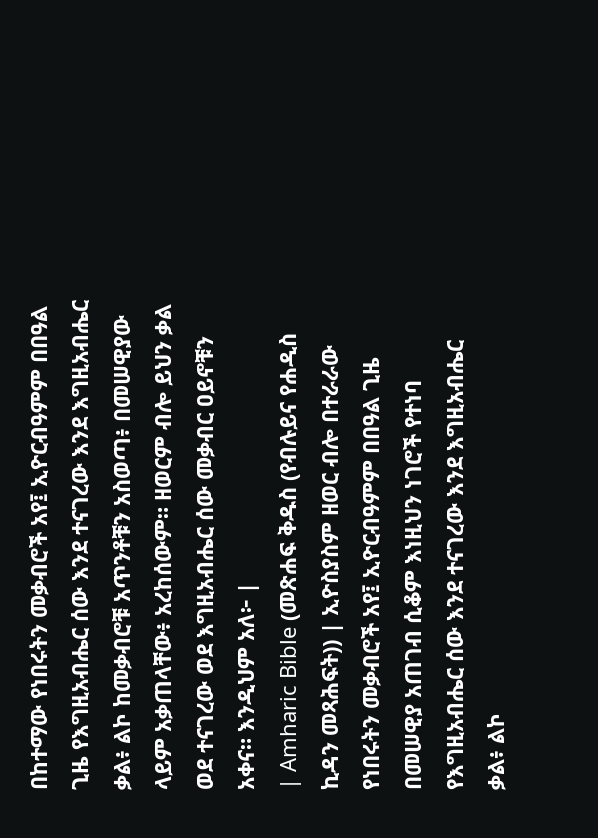በከተማው የነበሩትን መቃብሮች አየ፤ ኢዮርብዓምም በበዓል ጊዜ የእግዚአብሔር ሰው እንደ ተናገረው እንደ እግዚአብሔር ቃል፥ ልኮ ከመቃብሮቹ አጥንቶቹን አስወጣ፥ በመሠዊያው ላይም አቃጠላቸው፥ አረከሰውም። ዘወርም ብሎ ይህን ቃል ወደ ተናገረው ወደ እግዚአብሔር ሰው መቃብር ዐይኖቹን አቀና። እንዲህም አለ፦ |
| Amharic Bible (መጽሐፍ ቅዱስ (የብሉይና የሐዲስ ኪዳን መጻሕፍት)) | ኢዮስያስም ዘወር ብሎ በተራራው የነበሩትን መቃብሮች አየ፤ ኢዮርብዓምም በበዓል ጊዜ በመሠዊያ አጠገብ ሲቆም እነዚህን ነገሮች የተነባ የእግዚአብሔር ሰው እንደ ተናገረው እንደ እግዚአብሔር ቃል፥ ልኮ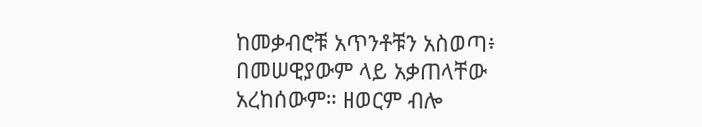ከመቃብሮቹ አጥንቶቹን አስወጣ፥ በመሠዊያውም ላይ አቃጠላቸው አረከሰውም። ዘወርም ብሎ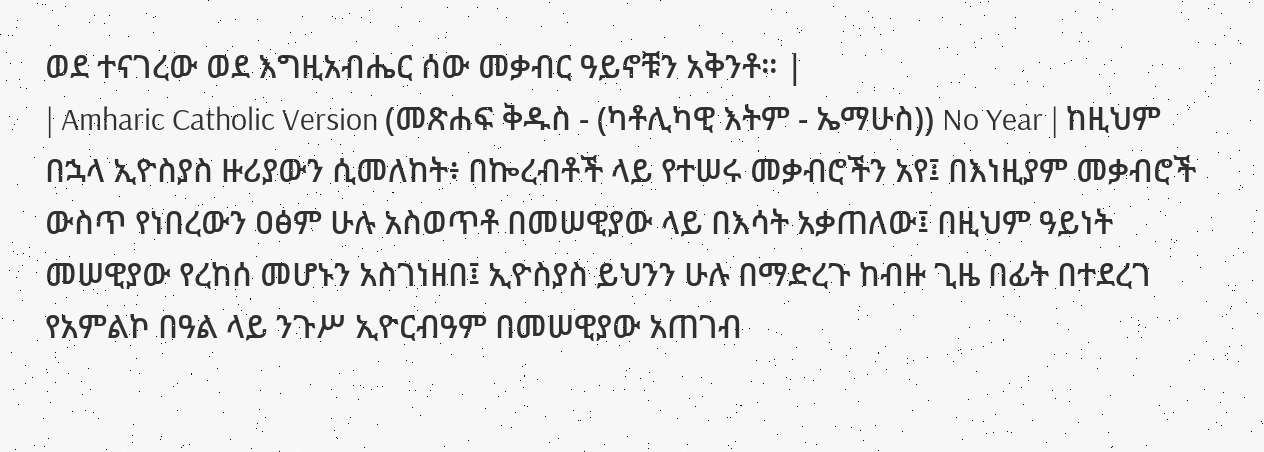ወደ ተናገረው ወደ እግዚአብሔር ሰው መቃብር ዓይኖቹን አቅንቶ። |
| Amharic Catholic Version (መጽሐፍ ቅዱስ - (ካቶሊካዊ እትም - ኤማሁስ)) No Year | ከዚህም በኋላ ኢዮስያስ ዙሪያውን ሲመለከት፥ በኰረብቶች ላይ የተሠሩ መቃብሮችን አየ፤ በእነዚያም መቃብሮች ውስጥ የነበረውን ዐፅም ሁሉ አስወጥቶ በመሠዊያው ላይ በእሳት አቃጠለው፤ በዚህም ዓይነት መሠዊያው የረከሰ መሆኑን አስገነዘበ፤ ኢዮስያስ ይህንን ሁሉ በማድረጉ ከብዙ ጊዜ በፊት በተደረገ የአምልኮ በዓል ላይ ንጉሥ ኢዮርብዓም በመሠዊያው አጠገብ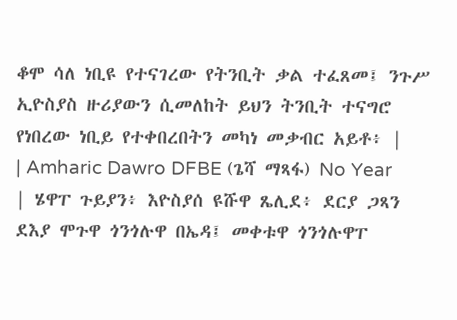ቆሞ ሳለ ነቢዩ የተናገረው የትንቢት ቃል ተፈጸመ፤ ንጉሥ ኢዮስያስ ዙሪያውን ሲመለከት ይህን ትንቢት ተናግሮ የነበረው ነቢይ የተቀበረበትን መካነ መቃብር አይቶ፥ |
| Amharic Dawro DFBE (ጌሻ ማጻፋ) No Year | ሄዋፐ ጉይያን፥ እዮስያሰ ዩሹዋ ጼሊደ፥ ደርያ ጋጻን ደእያ ሞጉዋ ጎንጎሉዋ በኤዳ፤ መቀቱዋ ጎንጎሉዋፐ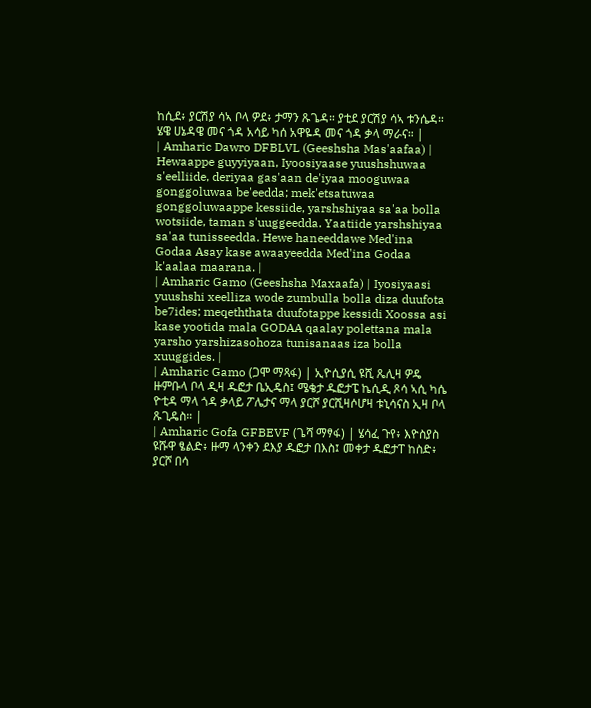ከሲደ፥ ያርሽያ ሳኣ ቦላ ዎደ፥ ታማን ጹጌዳ። ያቲደ ያርሽያ ሳኣ ቱንሴዳ። ሄዌ ሀኔዳዌ መና ጎዳ አሳይ ካሰ አዋዬዳ መና ጎዳ ቃላ ማራና። |
| Amharic Dawro DFBLVL (Geeshsha Mas'aafaa) | Hewaappe guyyiyaan, Iyoosiyaase yuushshuwaa s'eelliide, deriyaa gas'aan de'iyaa mooguwaa gonggoluwaa be'eedda; mek'etsatuwaa gonggoluwaappe kessiide, yarshshiyaa sa'aa bolla wotsiide, taman s'uuggeedda. Yaatiide yarshshiyaa sa'aa tunisseedda. Hewe haneeddawe Med'ina Godaa Asay kase awaayeedda Med'ina Godaa k'aalaa maarana. |
| Amharic Gamo (Geeshsha Maxaafa) | Iyosiyaasi yuushshi xeelliza wode zumbulla bolla diza duufota be7ides; meqeththata duufotappe kessidi Xoossa asi kase yootida mala GODAA qaalay polettana mala yarsho yarshizasohoza tunisanaas iza bolla xuuggides. |
| Amharic Gamo (ጋሞ ማጻፋ) | ኢዮሲያሲ ዩሺ ጼሊዛ ዎዴ ዙምቡላ ቦላ ዲዛ ዱፎታ ቤኢዴስ፤ ሜቄታ ዱፎታፔ ኬሲዲ ጾሳ ኣሲ ካሴ ዮቲዳ ማላ ጎዳ ቃላይ ፖሌታና ማላ ያርሾ ያርሺዛሶሆዛ ቱኒሳናስ ኢዛ ቦላ ጹጊዴስ። |
| Amharic Gofa GFBEVF (ጌሻ ማፃፋ) | ሄሳፈ ጉየ፥ እዮስያስ ዩሹዋ ፄልድ፥ ዙማ ላንቀን ደእያ ዱፎታ በእስ፤ መቀታ ዱፎታፐ ከስድ፥ ያርሾ በሳ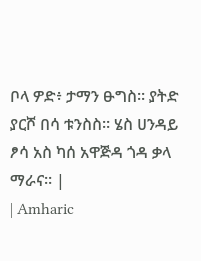ቦላ ዎድ፥ ታማን ፁግስ። ያትድ ያርሾ በሳ ቱንስስ። ሄስ ሀንዳይ ፆሳ አስ ካሰ አዋጅዳ ጎዳ ቃላ ማራና። |
| Amharic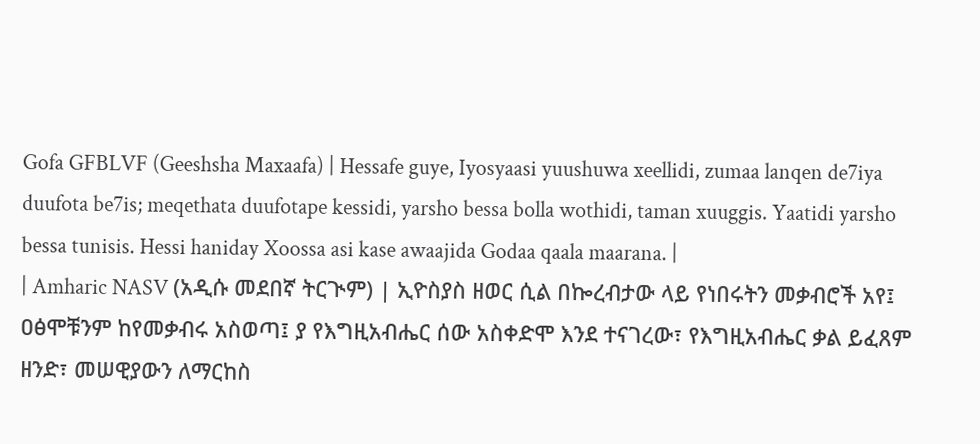Gofa GFBLVF (Geeshsha Maxaafa) | Hessafe guye, Iyosyaasi yuushuwa xeellidi, zumaa lanqen de7iya duufota be7is; meqethata duufotape kessidi, yarsho bessa bolla wothidi, taman xuuggis. Yaatidi yarsho bessa tunisis. Hessi haniday Xoossa asi kase awaajida Godaa qaala maarana. |
| Amharic NASV (አዲሱ መደበኛ ትርጒም) | ኢዮስያስ ዘወር ሲል በኰረብታው ላይ የነበሩትን መቃብሮች አየ፤ ዐፅሞቹንም ከየመቃብሩ አስወጣ፤ ያ የእግዚአብሔር ሰው አስቀድሞ እንደ ተናገረው፣ የእግዚአብሔር ቃል ይፈጸም ዘንድ፣ መሠዊያውን ለማርከስ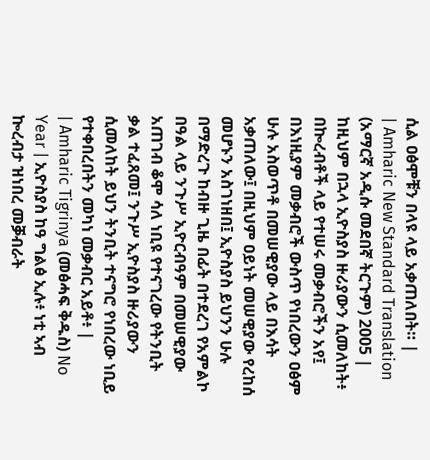ሲል ዐፅሞቹን በላዩ ላይ አቃጠለበት። |
| Amharic New Standard Translation (አማርኛ አዲሱ መደበኛ ትርጉም) 2005 | ከዚህም በኋላ ኢዮስያስ ዙሪያውን ሲመለከት፥ በኰረብቶች ላይ የተሠሩ መቃብሮችን አየ፤ በእነዚያም መቃብሮች ውስጥ የነበረውን ዐፅም ሁሉ አስወጥቶ በመሠዊያው ላይ በእሳት አቃጠለው፤ በዚህም ዐይነት መሠዊያው የረከሰ መሆኑን አስገነዘበ፤ ኢዮስያስ ይህንን ሁሉ በማድረጉ ከብዙ ጊዜ በፊት በተደረገ የአምልኮ በዓል ላይ ንጉሥ ኢዮርብዓም በመሠዊያው አጠገብ ቆሞ ሳለ ነቢዩ የተናገረው የትንቢት ቃል ተፈጸመ፤ ንጉሥ ኢዮስያስ ዙሪያውን ሲመለከት ይህን ትንቢት ተናግሮ የነበረው ነቢይ የተቀበረበትን መካነ መቃብር አይቶ፥ |
| Amharic Tigrinya (መፅሓፍ ቅዱስ) No Year | ኢዮስያስ ከዓ ግልፅ ኢሉ፥ ነቲ ኣብ ኰረብታ ዝነበረ መቓብራት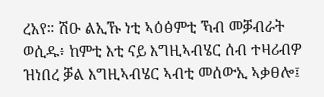ረአየ። ሽዑ ልኢኹ ነቲ ኣዕፅምቲ ኻብ መቓብራት ወሲዱ፥ ከምቲ እቲ ናይ እግዚኣብሄር ሰብ ተዛሪብዎ ዝነበረ ቓል እግዚኣብሄር ኣብቲ መሰውኢ ኣቃፀሎ፤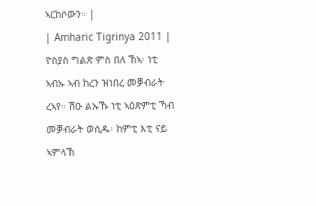ኣርከሶውን። |
| Amharic Tigrinya 2011 | ዮስያስ ግልጽ ምስ በለ ኸኣ፡ ነቲ ኣብኡ ኣብ ከረን ዝነበረ መቓብራት ረኣየ። ሽዑ ልኡኹ ነቲ ኣዕጽምቲ ኻብ መቓብራት ወሲዱ፡ ከምቲ እቲ ናይ ኣምላኽ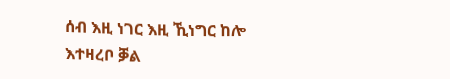ሰብ እዚ ነገር እዚ ኺነግር ከሎ እተዛረቦ ቓል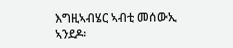እግዚኣብሄር ኣብቲ መሰውኢ ኣንደዶ፡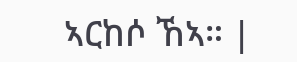ኣርከሶ ኸኣ። |